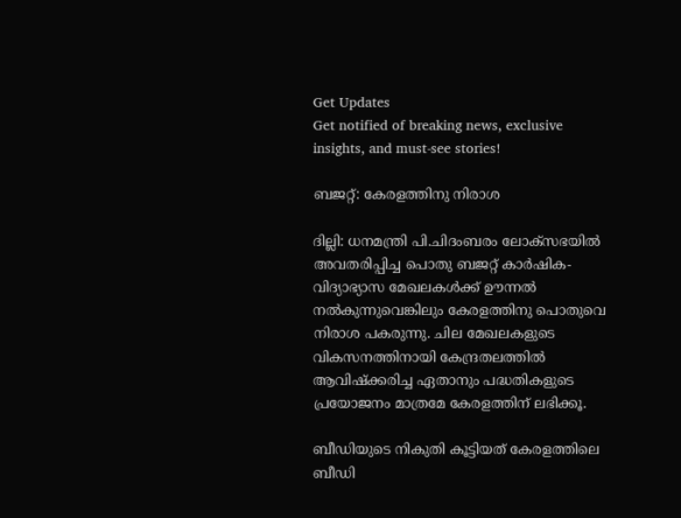Get Updates
Get notified of breaking news, exclusive insights, and must-see stories!

ബജറ്റ്: കേരളത്തിനു നിരാശ

ദില്ലി: ധനമന്ത്രി പി.ചിദംബരം ലോക്സഭയില്‍ അവതരിപ്പിച്ച പൊതു ബജറ്റ് കാര്‍ഷിക- വിദ്യാഭ്യാസ മേഖലകള്‍ക്ക് ഊന്നല്‍ നല്‍കുന്നുവെങ്കിലും കേരളത്തിനു പൊതുവെ നിരാശ പകരുന്നു. ചില മേഖലകളുടെ വികസനത്തിനായി കേന്ദ്രതലത്തില്‍ ആവിഷ്ക്കരിച്ച ഏതാനും പദ്ധതികളുടെ പ്രയോജനം മാത്രമേ കേരളത്തിന് ലഭിക്കൂ.

ബീഡിയുടെ നികുതി കൂട്ടിയത് കേരളത്തിലെ ബീഡി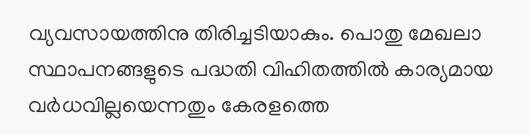വ്യവസായത്തിനു തിരിച്ചടിയാകും. പൊതു മേഖലാ സ്ഥാപനങ്ങളുടെ പദ്ധതി വിഹിതത്തില്‍ കാര്യമായ വര്‍ധവില്ലയെന്നതും കേരളത്തെ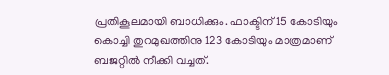പ്രതികൂലമായി ബാധിക്കും. ഫാക്ടിന് 15 കോടിയും കൊച്ചി തുറമുഖത്തിനു 123 കോടിയും മാത്രമാണ് ബജറ്റില്‍ നീക്കി വച്ചത്.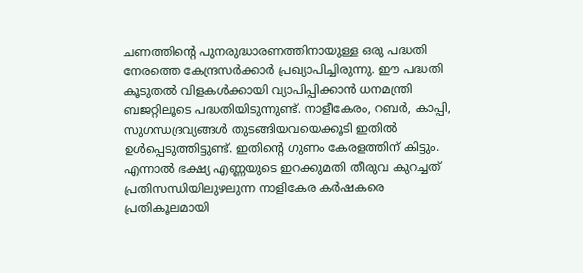ചണത്തിന്റെ പുനരുദ്ധാരണത്തിനായുള്ള ഒരു പദ്ധതി നേരത്തെ കേന്ദ്രസര്‍ക്കാര്‍ പ്രഖ്യാപിച്ചിരുന്നു. ഈ പദ്ധതി കൂടുതല്‍ വിളകള്‍ക്കായി വ്യാപിപ്പിക്കാന്‍ ധനമന്ത്രി ബജറ്റിലൂടെ പദ്ധതിയിടുന്നുണ്ട്. നാളീകേരം, റബര്‍, കാപ്പി, സുഗന്ധദ്രവ്യങ്ങള്‍ തുടങ്ങിയവയെക്കൂടി ഇതില്‍ ഉള്‍പ്പെടുത്തിട്ടുണ്ട്. ഇതിന്റെ ഗുണം കേരളത്തിന് കിട്ടും. എന്നാല്‍ ഭക്ഷ്യ എണ്ണയുടെ ഇറക്കുമതി തീരുവ കുറച്ചത് പ്രതിസന്ധിയിലുഴലുന്ന നാളികേര കര്‍ഷകരെ പ്രതികൂലമായി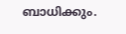ബാധിക്കും.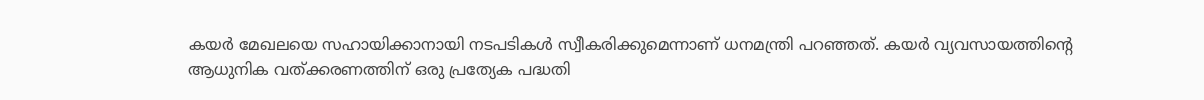കയര്‍ മേഖലയെ സഹായിക്കാനായി നടപടികള്‍ സ്വീകരിക്കുമെന്നാണ് ധനമന്ത്രി പറഞ്ഞത്. കയര്‍ വ്യവസായത്തിന്റെ ആധുനിക വത്ക്കരണത്തിന് ഒരു പ്രത്യേക പദ്ധതി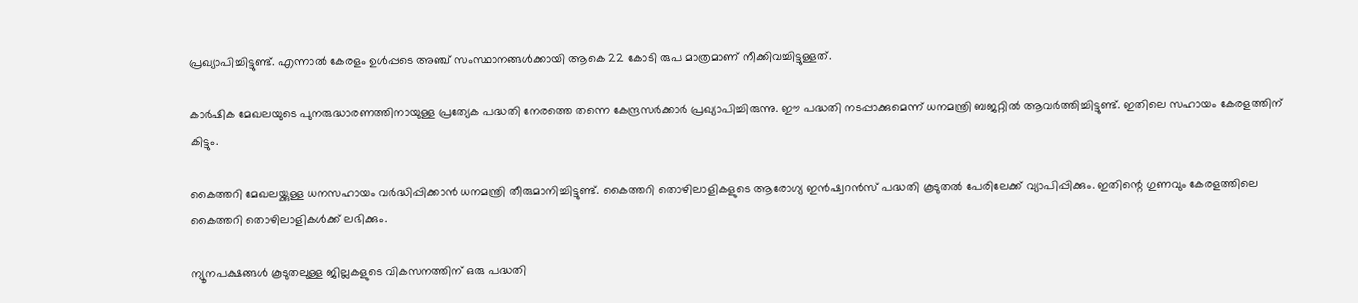പ്രഖ്യാപിച്ചിട്ടുണ്ട്. എന്നാല്‍ കേരളം ഉള്‍പ്പടെ അഞ്ച് സംസ്ഥാനങ്ങള്‍ക്കായി ആകെ 22 കോടി രുപ മാത്രമാണ് നീക്കിവച്ചിട്ടുള്ളത്.

കാര്‍ഷിക മേഖലയുടെ പുനരുദ്ധാരണത്തിനായുള്ള പ്രത്യേക പദ്ധതി നേരത്തെ തന്നെ കേന്ദ്രസര്‍ക്കാര്‍ പ്രഖ്യാപിച്ചിരുന്നു. ഈ പദ്ധതി നടപ്പാക്കുമെന്ന് ധനമന്ത്രി ബജറ്റില്‍ ആവര്‍ത്തിച്ചിട്ടുണ്ട്. ഇതിലെ സഹായം കേരളത്തിന് കിട്ടും.

കൈത്തറി മേഖലയ്ക്കുള്ള ധനസഹായം വര്‍ദ്ധിപ്പിക്കാന്‍ ധനമന്ത്രി തീരുമാനിച്ചിട്ടുണ്ട്. കൈത്തറി തൊഴിലാളികളുടെ ആരോഗ്യ ഇന്‍ഷ്വറന്‍സ് പദ്ധതി കൂടുതല്‍ പേരിലേക്ക് വ്യാപിപ്പിക്കും. ഇതിന്റെ ഗുണവും കേരളത്തിലെ കൈത്തറി തൊഴിലാളികള്‍ക്ക് ലഭിക്കും.

ന്യൂനപക്ഷങ്ങള്‍ കൂടുതലുള്ള ജില്ലകളുടെ വികസനത്തിന് ഒരു പദ്ധതി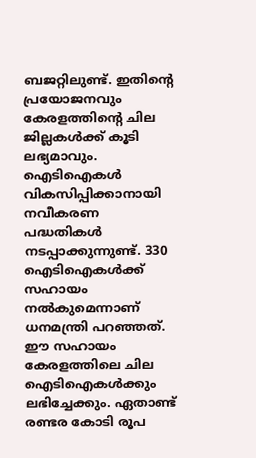ബജറ്റിലുണ്ട്. ഇതിന്റെ പ്രയോജനവും കേരളത്തിന്റെ ചില ജില്ലകള്‍ക്ക് കൂടി ലഭ്യമാവും. ഐടിഐകള്‍ വികസിപ്പിക്കാനായി നവീകരണ പദ്ധതികള്‍ നടപ്പാക്കുന്നുണ്ട്. 330 ഐടിഐകള്‍ക്ക് സഹായം നല്‍കുമെന്നാണ് ധനമന്ത്രി പറഞ്ഞത്. ഈ സഹായം കേരളത്തിലെ ചില ഐടിഐകള്‍ക്കും ലഭിച്ചേക്കും. ഏതാണ്ട് രണ്ടര കോടി രൂപ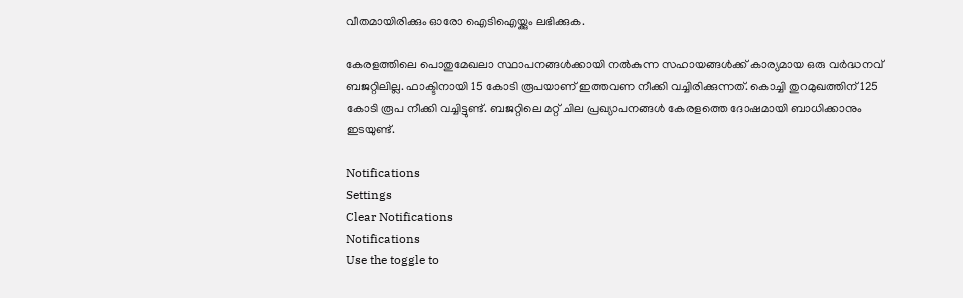വീതമായിരിക്കും ഓരോ ഐടിഐയ്ക്കും ലഭിക്കുക.

കേരളത്തിലെ പൊതുമേഖലാ സ്ഥാപനങ്ങള്‍ക്കായി നല്‍കുന്ന സഹായങ്ങള്‍ക്ക് കാര്യമായ ഒരു വര്‍ദ്ധനവ് ബജറ്റിലില്ല. ഫാക്ടിനായി 15 കോടി രൂപയാണ് ഇത്തവണ നീക്കി വച്ചിരിക്കുന്നത്. കൊച്ചി തുറമുഖത്തിന് 125 കോടി രൂപ നീക്കി വച്ചിട്ടുണ്ട്. ബജറ്റിലെ മറ്റ് ചില പ്രഖ്യാപനങ്ങള്‍ കേരളത്തെ ദോഷമായി ബാധിക്കാനും ഇടയുണ്ട്.

Notifications
Settings
Clear Notifications
Notifications
Use the toggle to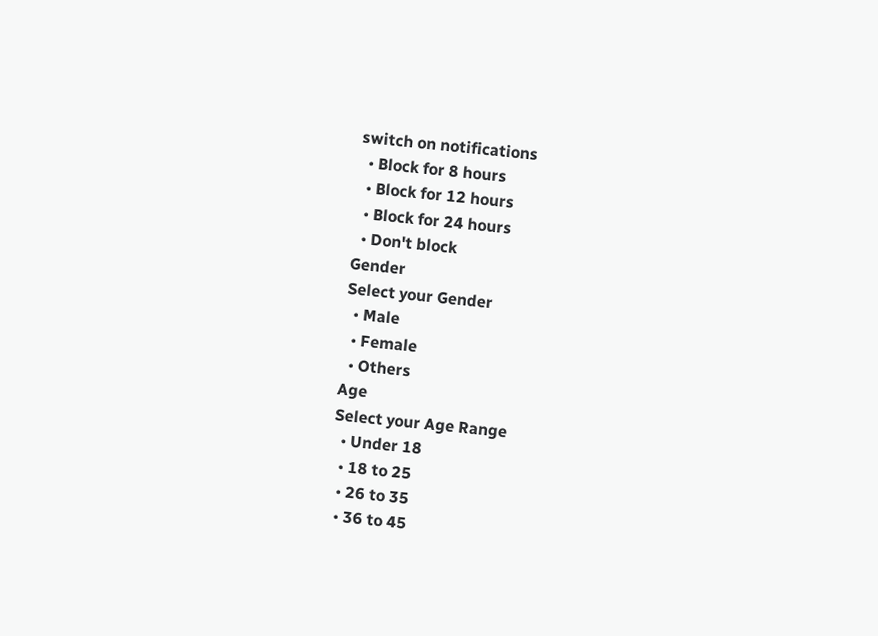switch on notifications
  • Block for 8 hours
  • Block for 12 hours
  • Block for 24 hours
  • Don't block
Gender
Select your Gender
  • Male
  • Female
  • Others
Age
Select your Age Range
  • Under 18
  • 18 to 25
  • 26 to 35
  • 36 to 45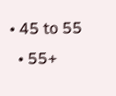• 45 to 55
  • 55+